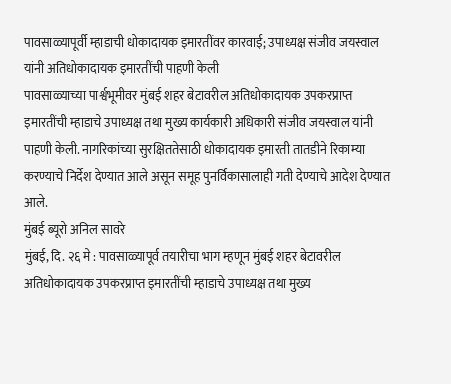पावसाळ्यापूर्वी म्हाडाची धोकादायक इमारतींवर कारवाई; उपाध्यक्ष संजीव जयस्वाल यांनी अतिधोकादायक इमारतींची पाहणी केली
पावसाळ्याच्या पार्श्वभूमीवर मुंबई शहर बेटावरील अतिधोकादायक उपकरप्राप्त इमारतींची म्हाडाचे उपाध्यक्ष तथा मुख्य कार्यकारी अधिकारी संजीव जयस्वाल यांनी पाहणी केली. नागरिकांच्या सुरक्षिततेसाठी धोकादायक इमारती तातडीने रिकाम्या करण्याचे निर्देश देण्यात आले असून समूह पुनर्विकासालाही गती देण्याचे आदेश देण्यात आले.
मुंबई ब्यूरो अनिल सावरे
मुंबई, दि. २६ मे : पावसाळ्यापूर्व तयारीचा भाग म्हणून मुंबई शहर बेटावरील अतिधोकादायक उपकरप्राप्त इमारतींची म्हाडाचे उपाध्यक्ष तथा मुख्य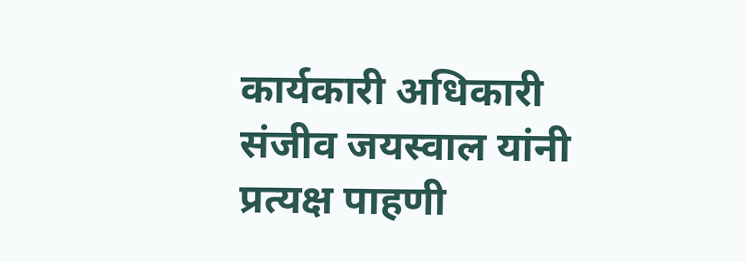कार्यकारी अधिकारी संजीव जयस्वाल यांनी प्रत्यक्ष पाहणी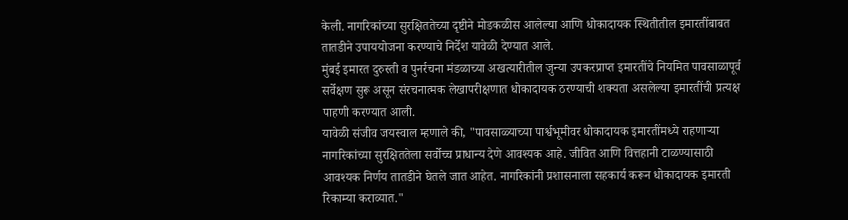केली. नागरिकांच्या सुरक्षिततेच्या दृष्टीने मोडकळीस आलेल्या आणि धोकादायक स्थितीतील इमारतींबाबत तातडीने उपाययोजना करण्याचे निर्देश यावेळी देण्यात आले.
मुंबई इमारत दुरुस्ती व पुनर्रचना मंडळाच्या अखत्यारीतील जुन्या उपकरप्राप्त इमारतींचे नियमित पावसाळापूर्व सर्वेक्षण सुरू असून संरचनात्मक लेखापरीक्षणात धोकादायक ठरण्याची शक्यता असलेल्या इमारतींची प्रत्यक्ष पाहणी करण्यात आली.
यावेळी संजीव जयस्वाल म्हणाले की, "पावसाळ्याच्या पार्श्वभूमीवर धोकादायक इमारतींमध्ये राहणाऱ्या नागरिकांच्या सुरक्षिततेला सर्वोच्च प्राधान्य देणे आवश्यक आहे. जीवित आणि वित्तहानी टाळण्यासाठी आवश्यक निर्णय तातडीने घेतले जात आहेत. नागरिकांनी प्रशासनाला सहकार्य करून धोकादायक इमारती रिकाम्या कराव्यात."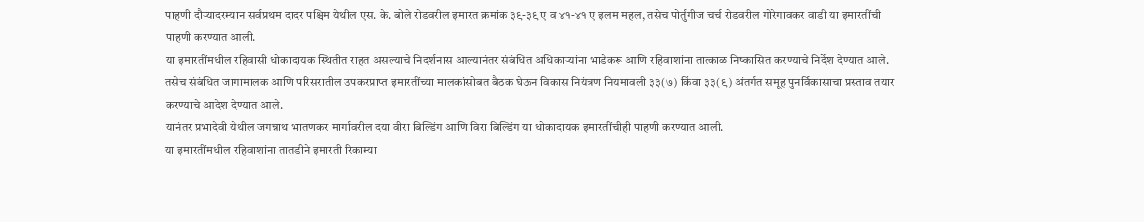पाहणी दौऱ्यादरम्यान सर्वप्रथम दादर पश्चिम येथील एस. के. बोले रोडवरील इमारत क्रमांक ३९-३९ ए व ४१-४१ ए इलम महल, तसेच पोर्तुगीज चर्च रोडवरील गोरेगावकर वाडी या इमारतींची पाहणी करण्यात आली.
या इमारतींमधील रहिवासी धोकादायक स्थितीत राहत असल्याचे निदर्शनास आल्यानंतर संबंधित अधिकाऱ्यांना भाडेकरू आणि रहिवाशांना तात्काळ निष्कासित करण्याचे निर्देश देण्यात आले.
तसेच संबंधित जागामालक आणि परिसरातील उपकरप्राप्त इमारतींच्या मालकांसोबत बैठक घेऊन विकास नियंत्रण नियमावली ३३(७) किंवा ३३(९) अंतर्गत समूह पुनर्विकासाचा प्रस्ताव तयार करण्याचे आदेश देण्यात आले.
यानंतर प्रभादेवी येथील जगन्नाथ भातणकर मार्गावरील दया वीरा बिल्डिंग आणि विरा बिल्डिंग या धोकादायक इमारतींचीही पाहणी करण्यात आली.
या इमारतींमधील रहिवाशांना तातडीने इमारती रिकाम्या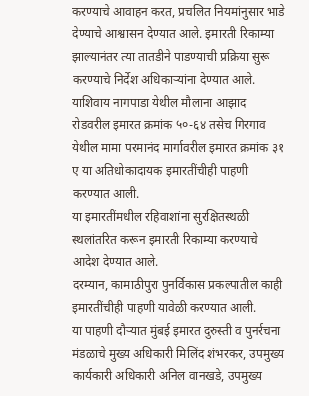करण्याचे आवाहन करत, प्रचलित नियमांनुसार भाडे देण्याचे आश्वासन देण्यात आले. इमारती रिकाम्या झाल्यानंतर त्या तातडीने पाडण्याची प्रक्रिया सुरू करण्याचे निर्देश अधिकाऱ्यांना देण्यात आले.
याशिवाय नागपाडा येथील मौलाना आझाद रोडवरील इमारत क्रमांक ५०-६४ तसेच गिरगाव येथील मामा परमानंद मार्गावरील इमारत क्रमांक ३१ ए या अतिधोकादायक इमारतींचीही पाहणी करण्यात आली.
या इमारतींमधील रहिवाशांना सुरक्षितस्थळी स्थलांतरित करून इमारती रिकाम्या करण्याचे आदेश देण्यात आले.
दरम्यान, कामाठीपुरा पुनर्विकास प्रकल्पातील काही इमारतींचीही पाहणी यावेळी करण्यात आली.
या पाहणी दौऱ्यात मुंबई इमारत दुरुस्ती व पुनर्रचना मंडळाचे मुख्य अधिकारी मिलिंद शंभरकर, उपमुख्य कार्यकारी अधिकारी अनिल वानखडे, उपमुख्य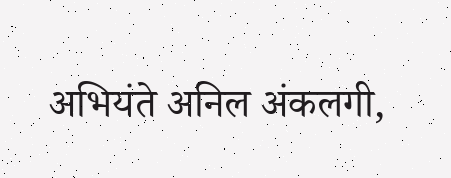अभियंते अनिल अंकलगी,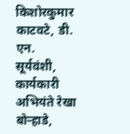किशोरकुमार काटवटे, डी. एन. सूर्यवंशी, कार्यकारी अभियंते रेखा बोऱ्हाडे,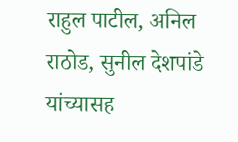राहुल पाटील, अनिल राठोड, सुनील देशपांडे यांच्यासह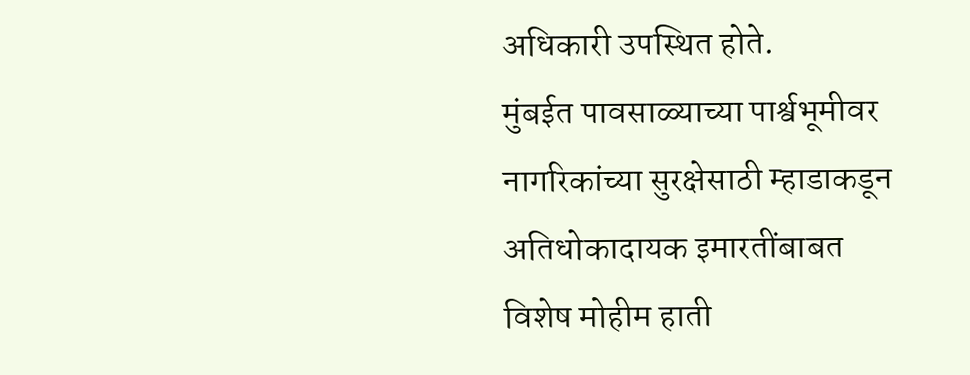अधिकारी उपस्थित होते.
मुंबईत पावसाळ्याच्या पार्श्वभूमीवर नागरिकांच्या सुरक्षेसाठी म्हाडाकडून अतिधोकादायक इमारतींबाबत विशेष मोहीम हाती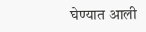घेण्यात आली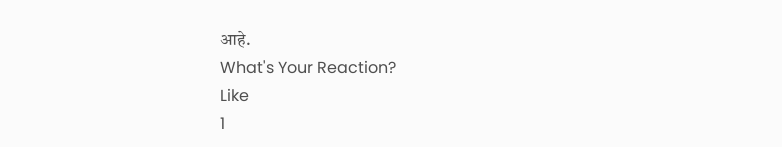आहे.
What's Your Reaction?
Like
1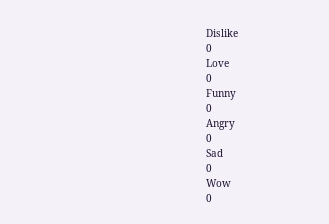Dislike
0
Love
0
Funny
0
Angry
0
Sad
0
Wow
0